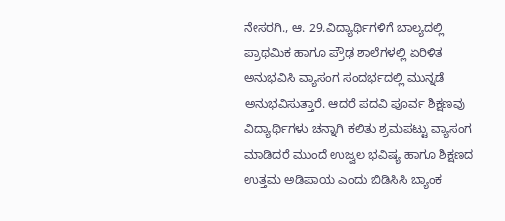ನೇಸರಗಿ., ಆ. 29.ವಿದ್ಯಾರ್ಥಿಗಳಿಗೆ ಬಾಲ್ಯದಲ್ಲಿ ಪ್ರಾಥಮಿಕ ಹಾಗೂ ಪ್ರೌಢ ಶಾಲೆಗಳಲ್ಲಿ ಏರಿಳಿತ ಅನುಭವಿಸಿ ವ್ಯಾಸಂಗ ಸಂದರ್ಭದಲ್ಲಿ ಮುನ್ನಡೆ ಅನುಭವಿಸುತ್ತಾರೆ. ಆದರೆ ಪದವಿ ಪೂರ್ವ ಶಿಕ್ಷಣವು ವಿದ್ಯಾರ್ಥಿಗಳು ಚನ್ನಾಗಿ ಕಲಿತು ಶ್ರಮಪಟ್ಟು ವ್ಯಾಸಂಗ ಮಾಡಿದರೆ ಮುಂದೆ ಉಜ್ವಲ ಭವಿಷ್ಯ ಹಾಗೂ ಶಿಕ್ಷಣದ ಉತ್ತಮ ಅಡಿಪಾಯ ಎಂದು ಬಿಡಿಸಿಸಿ ಬ್ಯಾಂಕ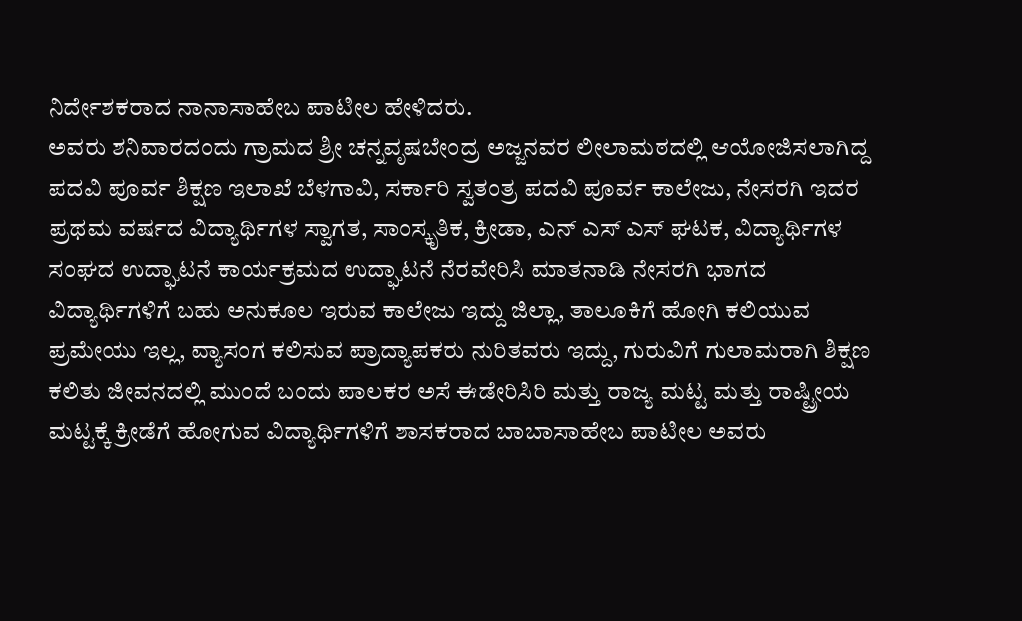ನಿರ್ದೇಶಕರಾದ ನಾನಾಸಾಹೇಬ ಪಾಟೀಲ ಹೇಳಿದರು.
ಅವರು ಶನಿವಾರದಂದು ಗ್ರಾಮದ ಶ್ರೀ ಚನ್ನವೃಷಬೇಂದ್ರ ಅಜ್ಜನವರ ಲೀಲಾಮಠದಲ್ಲಿ ಆಯೋಜಿಸಲಾಗಿದ್ದ ಪದವಿ ಪೂರ್ವ ಶಿಕ್ಷಣ ಇಲಾಖೆ ಬೆಳಗಾವಿ, ಸರ್ಕಾರಿ ಸ್ವತಂತ್ರ ಪದವಿ ಪೂರ್ವ ಕಾಲೇಜು, ನೇಸರಗಿ ಇದರ ಪ್ರಥಮ ವರ್ಷದ ವಿದ್ಯಾರ್ಥಿಗಳ ಸ್ವಾಗತ, ಸಾಂಸ್ಕೃತಿಕ, ಕ್ರೀಡಾ, ಎನ್ ಎಸ್ ಎಸ್ ಘಟಕ, ವಿದ್ಯಾರ್ಥಿಗಳ ಸಂಘದ ಉದ್ಘಾಟನೆ ಕಾರ್ಯಕ್ರಮದ ಉದ್ಘಾಟನೆ ನೆರವೇರಿಸಿ ಮಾತನಾಡಿ ನೇಸರಗಿ ಭಾಗದ ವಿದ್ಯಾರ್ಥಿಗಳಿಗೆ ಬಹು ಅನುಕೂಲ ಇರುವ ಕಾಲೇಜು ಇದ್ದು ಜಿಲ್ಲಾ, ತಾಲೂಕಿಗೆ ಹೋಗಿ ಕಲಿಯುವ ಪ್ರಮೇಯು ಇಲ್ಲ, ವ್ಯಾಸಂಗ ಕಲಿಸುವ ಪ್ರಾದ್ಯಾಪಕರು ನುರಿತವರು ಇದ್ದು, ಗುರುವಿಗೆ ಗುಲಾಮರಾಗಿ ಶಿಕ್ಷಣ ಕಲಿತು ಜೀವನದಲ್ಲಿ ಮುಂದೆ ಬಂದು ಪಾಲಕರ ಅಸೆ ಈಡೇರಿಸಿರಿ ಮತ್ತು ರಾಜ್ಯ ಮಟ್ಟ ಮತ್ತು ರಾಷ್ಟ್ರೀಯ ಮಟ್ಟಕ್ಕೆ ಕ್ರೀಡೆಗೆ ಹೋಗುವ ವಿದ್ಯಾರ್ಥಿಗಳಿಗೆ ಶಾಸಕರಾದ ಬಾಬಾಸಾಹೇಬ ಪಾಟೀಲ ಅವರು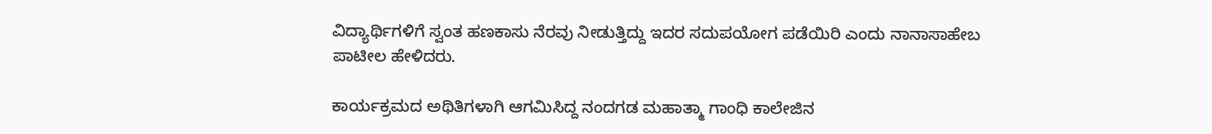ವಿದ್ಯಾರ್ಥಿಗಳಿಗೆ ಸ್ವಂತ ಹಣಕಾಸು ನೆರವು ನೀಡುತ್ತಿದ್ದು ಇದರ ಸದುಪಯೋಗ ಪಡೆಯಿರಿ ಎಂದು ನಾನಾಸಾಹೇಬ ಪಾಟೀಲ ಹೇಳಿದರು.

ಕಾರ್ಯಕ್ರಮದ ಅಥಿತಿಗಳಾಗಿ ಆಗಮಿಸಿದ್ದ ನಂದಗಡ ಮಹಾತ್ಮಾ ಗಾಂಧಿ ಕಾಲೇಜಿನ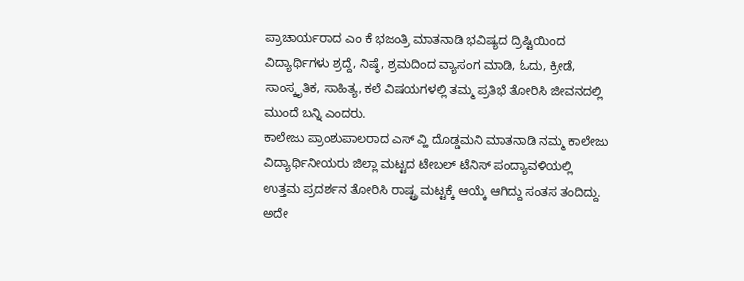ಪ್ರಾಚಾರ್ಯರಾದ ಎಂ ಕೆ ಭಜಂತ್ರಿ ಮಾತನಾಡಿ ಭವಿಷ್ಯದ ದ್ರಿಷ್ಟಿಯಿಂದ ವಿದ್ಯಾರ್ಥಿಗಳು ಶ್ರದ್ದೆ, ನಿಷ್ಠೆ, ಶ್ರಮದಿಂದ ವ್ಯಾಸಂಗ ಮಾಡಿ, ಓದು, ಕ್ರೀಡೆ, ಸಾಂಸ್ಕೃತಿಕ, ಸಾಹಿತ್ಯ, ಕಲೆ ವಿಷಯಗಳಲ್ಲಿ ತಮ್ಮ ಪ್ರತಿಭೆ ತೋರಿಸಿ ಜೀವನದಲ್ಲಿ ಮುಂದೆ ಬನ್ನಿ ಎಂದರು.
ಕಾಲೇಜು ಪ್ರಾಂಶುಪಾಲರಾದ ಎಸ್ ವ್ಹಿ ದೊಡ್ಡಮನಿ ಮಾತನಾಡಿ ನಮ್ಮ ಕಾಲೇಜು ವಿದ್ಯಾರ್ಥಿನೀಯರು ಜಿಲ್ಲಾ ಮಟ್ಟದ ಟೇಬಲ್ ಟೆನಿಸ್ ಪಂದ್ಯಾವಳಿಯಲ್ಲಿ ಉತ್ತಮ ಪ್ರದರ್ಶನ ತೋರಿಸಿ ರಾಷ್ಟ್ರ ಮಟ್ಟಕ್ಕೆ ಆಯ್ಕೆ ಆಗಿದ್ದು ಸಂತಸ ತಂದಿದ್ದು. ಅದೇ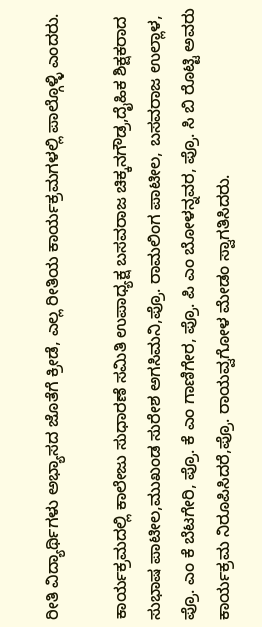ರೀತಿ ವಿದ್ಯಾರ್ಥಿಗಳು ಅಭ್ಯಾಸದ ಜೊತೆಗೆ ಕ್ರೀಡೆ, ಎಲ್ಲ ರೀತಿಯ ಕಾರ್ಯಕ್ರಮಗಳಲ್ಲಿ ಪಾಲ್ಗೊಳ್ಳಿ ಎಂದರು.

ಕಾರ್ಯಕ್ರಮದಲ್ಲಿ ಕಾಲೇಜು ಸುಧಾರಣೆ ಸಮಿತಿ ಉಪಾಧ್ಯಕ್ಷ ಬಸವರಾಜ ಚಿಕ್ಕನಗೌಡ್ರ,ದೈಹಿಕ ಶಿಕ್ಷಕರಾದ ಸುಭಾಷ ಪಾಟೀಲ,ಮುಖಂಡ ಸುರೇಶ ಅಗಸಿಮನಿ,ಪ್ರೊ. ರಾಮಲಿಂಗ ಪಾಟೀಲ, ಬಸವರಾಜ ಉಲ್ಲಾಳ, ಪ್ರೊ. ಎಂ ಕೆ ಬೆಟಗೇರಿ, ಪ್ರೊ. ಕೆ ಎಂ ಗಾಣಿಗೇರ, ಪ್ರೊ. ಪಿ ಎಂ ಬೋಳನ್ನವರ, ಪ್ರೊ. ಸಿ ಬಿ ರೊಟ್ಟಿ ಅವರು ಕಾರ್ಯಕ್ರಮ ನಿರೂಪಿಸಿದರೆ,ಪ್ರೊ. ರಾಯವ್ವಗೋಳ ಮೇಡಂ ಸ್ವಾಗತಿಸಿದರು.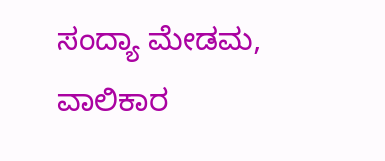ಸಂದ್ಯಾ ಮೇಡಮ, ವಾಲಿಕಾರ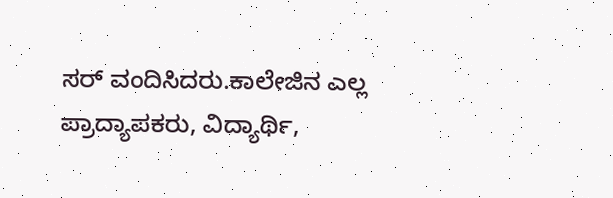ಸರ್ ವಂದಿಸಿದರು.ಕಾಲೇಜಿನ ಎಲ್ಲ ಪ್ರಾದ್ಯಾಪಕರು, ವಿದ್ಯಾರ್ಥಿ,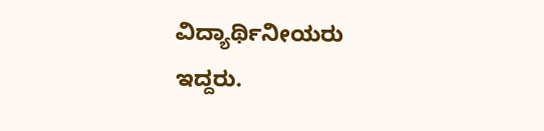ವಿದ್ಯಾರ್ಥಿನೀಯರು ಇದ್ದರು.